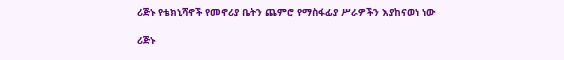ሪጅኑ የቴክኒሻኖች የመኖሪያ ቤትን ጨምሮ የማስፋፊያ ሥራዎችን እያከናወነ ነው

ሪጅኑ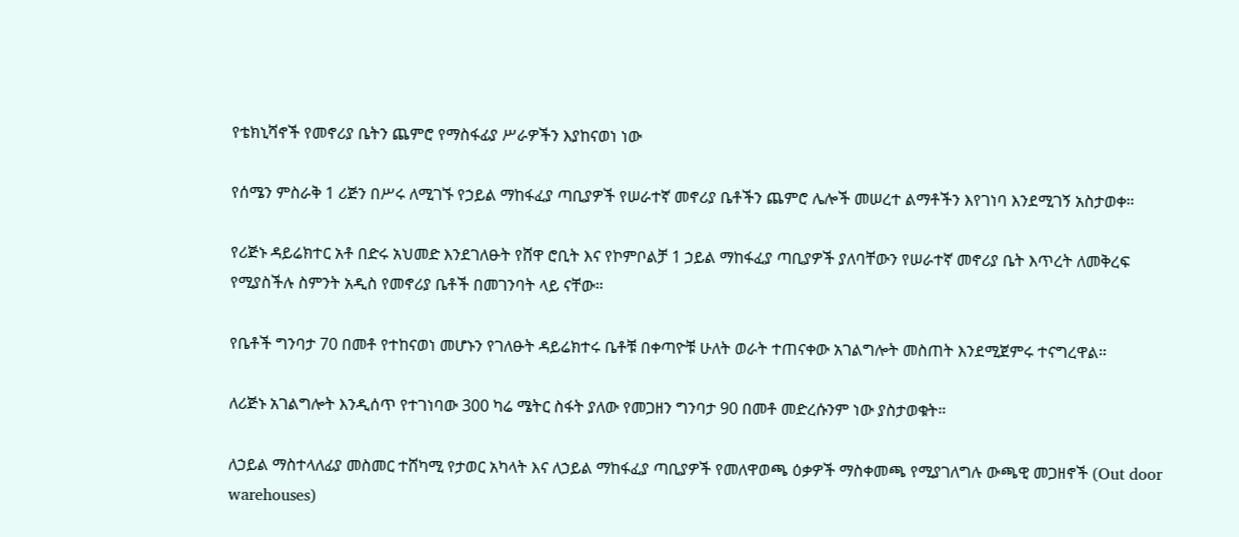የቴክኒሻኖች የመኖሪያ ቤትን ጨምሮ የማስፋፊያ ሥራዎችን እያከናወነ ነው

የሰሜን ምስራቅ 1 ሪጅን በሥሩ ለሚገኙ የኃይል ማከፋፈያ ጣቢያዎች የሠራተኛ መኖሪያ ቤቶችን ጨምሮ ሌሎች መሠረተ ልማቶችን እየገነባ እንደሚገኝ አስታወቀ።

የሪጅኑ ዳይሬክተር አቶ በድሩ አህመድ እንደገለፁት የሸዋ ሮቢት እና የኮምቦልቻ 1 ኃይል ማከፋፈያ ጣቢያዎች ያለባቸውን የሠራተኛ መኖሪያ ቤት እጥረት ለመቅረፍ የሚያስችሉ ስምንት አዲስ የመኖሪያ ቤቶች በመገንባት ላይ ናቸው።

የቤቶች ግንባታ 70 በመቶ የተከናወነ መሆኑን የገለፁት ዳይሬክተሩ ቤቶቹ በቀጣዮቹ ሁለት ወራት ተጠናቀው አገልግሎት መስጠት እንደሚጀምሩ ተናግረዋል።

ለሪጅኑ አገልግሎት እንዲሰጥ የተገነባው 300 ካሬ ሜትር ስፋት ያለው የመጋዘን ግንባታ 90 በመቶ መድረሱንም ነው ያስታወቁት።

ለኃይል ማስተላለፊያ መስመር ተሸካሚ የታወር አካላት እና ለኃይል ማከፋፈያ ጣቢያዎች የመለዋወጫ ዕቃዎች ማስቀመጫ የሚያገለግሉ ውጫዊ መጋዘኖች (Out door warehouses)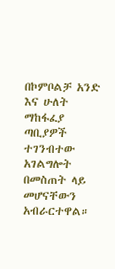በኮምቦልቻ አንድ እና ሁለት ማከፋፈያ ጣቢያዎች ተገንብተው አገልግሎት በመስጠት ላይ መሆናቸውን አብራርተዋል።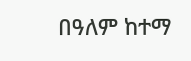በዓለም ከተማ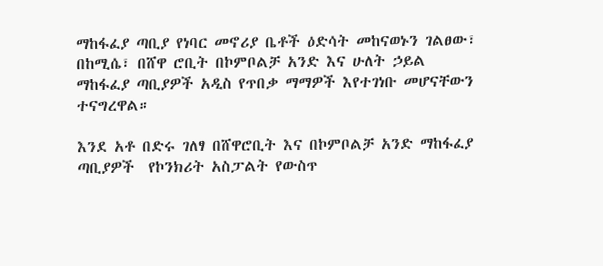ማከፋፈያ ጣቢያ የነባር መኖሪያ ቤቶች ዕድሳት መከናወኑን ገልፀው፣ በከሚሴ፣ በሸዋ ሮቢት በኮምቦልቻ አንድ እና ሁለት ኃይል ማከፋፈያ ጣቢያዎች አዲስ የጥበቃ ማማዎች እየተገነቡ መሆናቸውን ተናግረዋል።

እንደ አቶ በድሩ ገለፃ በሸዋሮቢት እና በኮምቦልቻ አንድ ማከፋፈያ ጣቢያዎች  የኮንክሪት አስፓልት የውስጥ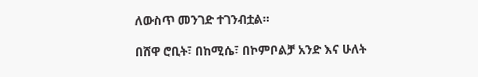ለውስጥ መንገድ ተገንብቷል።

በሸዋ ሮቢት፣ በከሚሴ፣ በኮምቦልቻ አንድ እና ሁለት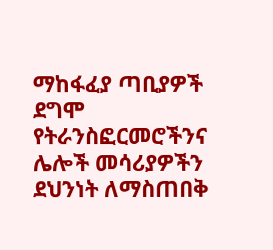ማከፋፈያ ጣቢያዎች ደግሞ የትራንስፎርመሮችንና ሌሎች መሳሪያዎችን ደህንነት ለማስጠበቅ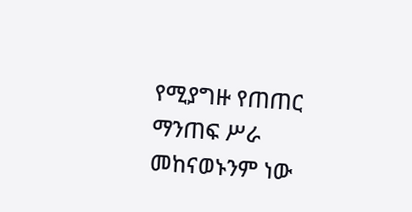የሚያግዙ የጠጠር ማንጠፍ ሥራ መከናወኑንም ነው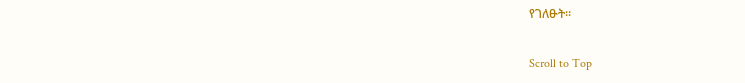የገለፁት።

Scroll to Top